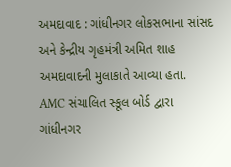અમદાવાદ : ગાંધીનગર લોકસભાના સાંસદ અને કેન્દ્રીય ગૃહમંત્રી અમિત શાહ અમદાવાદની મુલાકાતે આવ્યા હતા. AMC સંચાલિત સ્કૂલ બોર્ડ દ્વારા ગાંધીનગર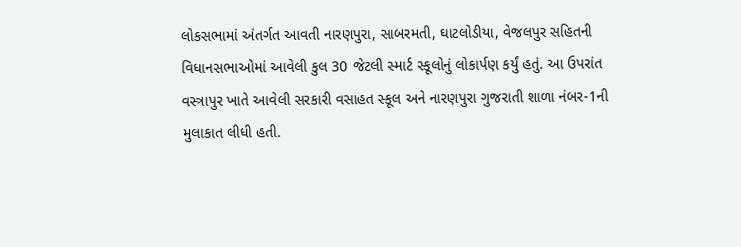લોકસભામાં અંતર્ગત આવતી નારણપુરા, સાબરમતી, ઘાટલોડીયા, વેજલપુર સહિતની વિધાનસભાઓમાં આવેલી કુલ 30 જેટલી સ્માર્ટ સ્કૂલોનું લોકાર્પણ કર્યું હતું. આ ઉપરાંત વસ્ત્રાપુર ખાતે આવેલી સરકારી વસાહત સ્કૂલ અને નારણપુરા ગુજરાતી શાળા નંબર-1ની મુલાકાત લીધી હતી.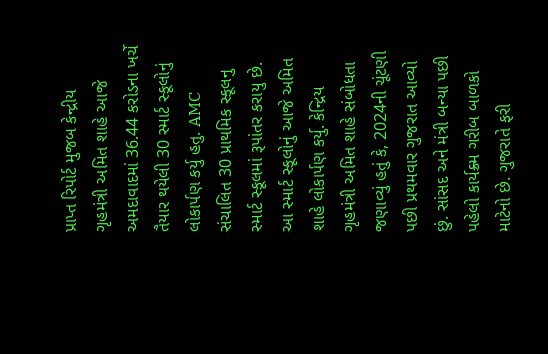પ્રાપ્ત રિપોર્ટ મુજબ કેન્દ્રીય ગૃહમંત્રી અમિત શાહે આજે અમદાવાદમાં 36.44 કરોડના ખર્ચે તૈયાર થયેલી 30 સ્માર્ટ સ્કૂલોનું લોકાર્પણ કર્યુ હતુ. AMC સંચાલિત 30 પ્રાથમિક સ્કૂલનુ સ્માર્ટ સ્કૂલમાં રૂપાંતર કરાયુ છે. આ સ્માર્ટ સ્કૂલોનું આજે અમિત શાહે લોકાર્પણ કર્યુ. કેન્દ્રિય ગૃહમંત્રી અમિત શાહે સંબોધતા જણાવ્યું હતું કે, 2024ની ચૂંટણી પછી પ્રથમવાર ગુજરાત આવ્યો છું. સાંસદ અને મંત્રી બન્યા પછી પહેલો કાર્યક્ર્મ ગરીબ બાળકો માટેનો છે. ગુજરાતે ફરી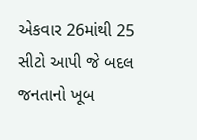એકવાર 26માંથી 25 સીટો આપી જે બદલ જનતાનો ખૂબ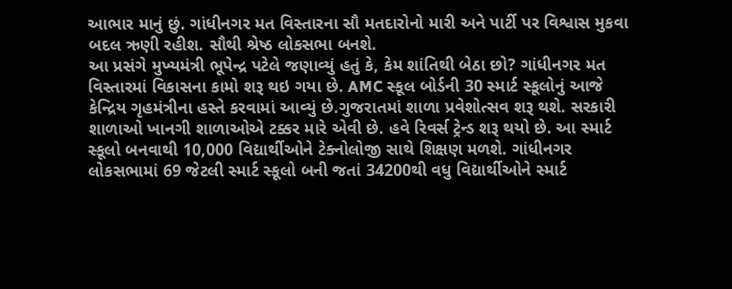આભાર માનું છું. ગાંધીનગર મત વિસ્તારના સૌ મતદારોનો મારી અને પાર્ટી પર વિશ્વાસ મુકવા બદલ ઋણી રહીશ. સૌથી શ્રેષ્ઠ લોકસભા બનશે.
આ પ્રસંગે મુખ્યમંત્રી ભૂપેન્દ્ર પટેલે જણાવ્યું હતું કે, કેમ શાંતિથી બેઠા છો? ગાંધીનગર મત વિસ્તારમાં વિકાસના કામો શરૂ થઇ ગયા છે. AMC સ્કૂલ બોર્ડની 30 સ્માર્ટ સ્કૂલોનું આજે કેન્દ્રિય ગૃહમંત્રીના હસ્તે કરવામાં આવ્યું છે.ગુજરાતમાં શાળા પ્રવેશોત્સવ શરૂ થશે. સરકારી શાળાઓ ખાનગી શાળાઓએ ટક્કર મારે એવી છે. હવે રિવર્સ ટ્રેન્ડ શરૂ થયો છે. આ સ્માર્ટ સ્કૂલો બનવાથી 10,000 વિદ્યાર્થીઓને ટેક્નોલોજી સાથે શિક્ષણ મળશે. ગાંધીનગર લોકસભામાં 69 જેટલી સ્માર્ટ સ્કૂલો બની જતાં 34200થી વધુ વિદ્યાર્થીઓને સ્માર્ટ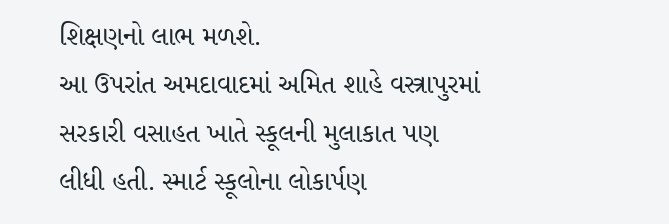શિક્ષણનો લાભ મળશે.
આ ઉપરાંત અમદાવાદમાં અમિત શાહે વસ્ત્રાપુરમાં સરકારી વસાહત ખાતે સ્કૂલની મુલાકાત પણ લીધી હતી. સ્માર્ટ સ્કૂલોના લોકાર્પણ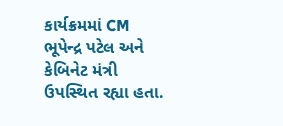કાર્યક્રમમાં CM ભૂપેન્દ્ર પટેલ અને કેબિનેટ મંત્રી ઉપસ્થિત રહ્યા હતા.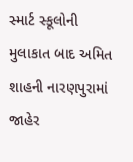સ્માર્ટ સ્કૂલોની મુલાકાત બાદ અમિત શાહની નારણપુરામાં જાહેર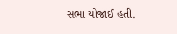સભા યોજાઈ હતી.